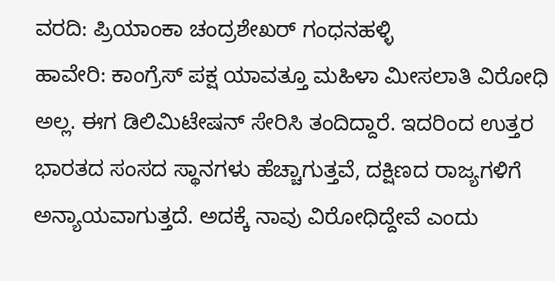ವರದಿ: ಪ್ರಿಯಾಂಕಾ ಚಂದ್ರಶೇಖರ್ ಗಂಧನಹಳ್ಳಿ
ಹಾವೇರಿ: ಕಾಂಗ್ರೆಸ್ ಪಕ್ಷ ಯಾವತ್ತೂ ಮಹಿಳಾ ಮೀಸಲಾತಿ ವಿರೋಧಿ ಅಲ್ಲ. ಈಗ ಡಿಲಿಮಿಟೇಷನ್ ಸೇರಿಸಿ ತಂದಿದ್ದಾರೆ. ಇದರಿಂದ ಉತ್ತರ ಭಾರತದ ಸಂಸದ ಸ್ಥಾನಗಳು ಹೆಚ್ಚಾಗುತ್ತವೆ, ದಕ್ಷಿಣದ ರಾಜ್ಯಗಳಿಗೆ ಅನ್ಯಾಯವಾಗುತ್ತದೆ. ಅದಕ್ಕೆ ನಾವು ವಿರೋಧಿದ್ದೇವೆ ಎಂದು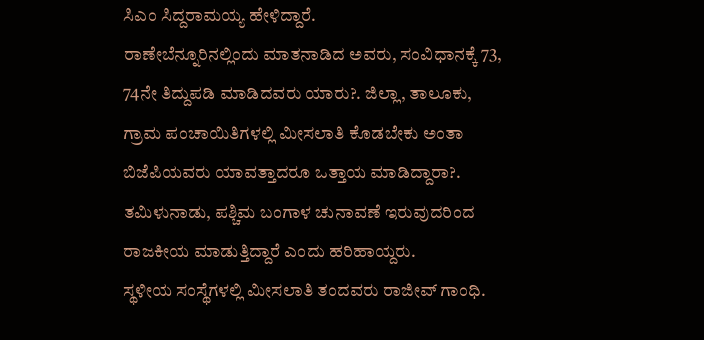ಸಿಎಂ ಸಿದ್ದರಾಮಯ್ಯ ಹೇಳಿದ್ದಾರೆ.
ರಾಣೇಬೆನ್ನೂರಿನಲ್ಲಿಂದು ಮಾತನಾಡಿದ ಅವರು, ಸಂವಿಧಾನಕ್ಕೆ 73, 74ನೇ ತಿದ್ದುಪಡಿ ಮಾಡಿದವರು ಯಾರು?. ಜಿಲ್ಲಾ, ತಾಲೂಕು, ಗ್ರಾಮ ಪಂಚಾಯಿತಿಗಳಲ್ಲಿ ಮೀಸಲಾತಿ ಕೊಡಬೇಕು ಅಂತಾ ಬಿಜೆಪಿಯವರು ಯಾವತ್ತಾದರೂ ಒತ್ತಾಯ ಮಾಡಿದ್ದಾರಾ?. ತಮಿಳುನಾಡು, ಪಶ್ಚಿಮ ಬಂಗಾಳ ಚುನಾವಣೆ ಇರುವುದರಿಂದ ರಾಜಕೀಯ ಮಾಡುತ್ತಿದ್ದಾರೆ ಎಂದು ಹರಿಹಾಯ್ದರು.
ಸ್ಥಳೀಯ ಸಂಸ್ಥೆಗಳಲ್ಲಿ ಮೀಸಲಾತಿ ತಂದವರು ರಾಜೀವ್ ಗಾಂಧಿ.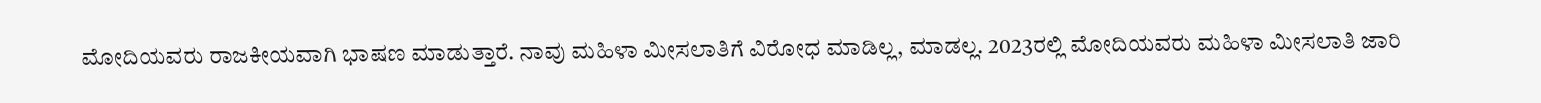ಮೋದಿಯವರು ರಾಜಕೀಯವಾಗಿ ಭಾಷಣ ಮಾಡುತ್ತಾರೆ. ನಾವು ಮಹಿಳಾ ಮೀಸಲಾತಿಗೆ ವಿರೋಧ ಮಾಡಿಲ್ಲ, ಮಾಡಲ್ಲ. 2023ರಲ್ಲಿ ಮೋದಿಯವರು ಮಹಿಳಾ ಮೀಸಲಾತಿ ಜಾರಿ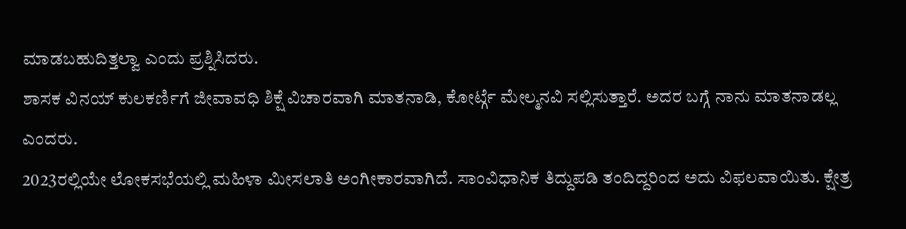ಮಾಡಬಹುದಿತ್ತಲ್ವಾ ಎಂದು ಪ್ರಶ್ನಿಸಿದರು.
ಶಾಸಕ ವಿನಯ್ ಕುಲಕರ್ಣಿಗೆ ಜೀವಾವಧಿ ಶಿಕ್ಷೆ ವಿಚಾರವಾಗಿ ಮಾತನಾಡಿ, ಕೋರ್ಟ್ಗೆ ಮೇಲ್ಮನವಿ ಸಲ್ಲಿಸುತ್ತಾರೆ. ಅದರ ಬಗ್ಗೆ ನಾನು ಮಾತನಾಡಲ್ಲ ಎಂದರು.
2023ರಲ್ಲಿಯೇ ಲೋಕಸಭೆಯಲ್ಲಿ ಮಹಿಳಾ ಮೀಸಲಾತಿ ಅಂಗೀಕಾರವಾಗಿದೆ. ಸಾಂವಿಧಾನಿಕ ತಿದ್ದುಪಡಿ ತಂದಿದ್ದರಿಂದ ಅದು ವಿಫಲವಾಯಿತು. ಕ್ಷೇತ್ರ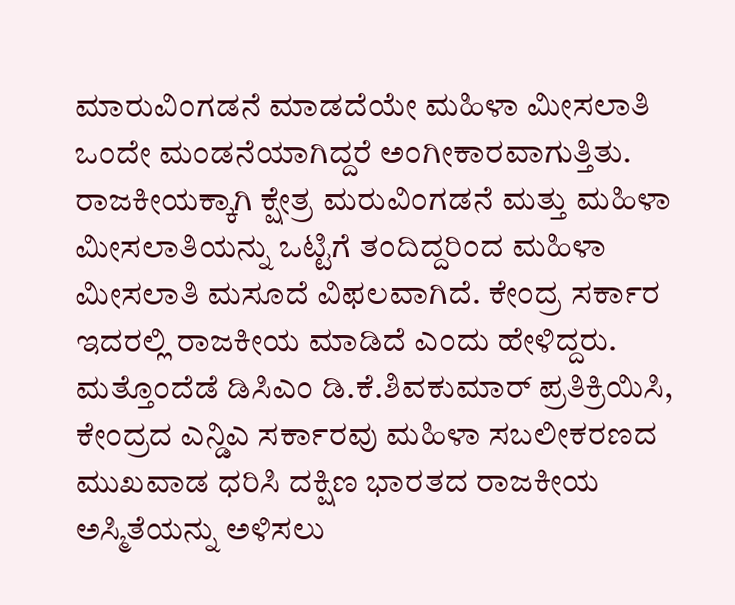ಮಾರುವಿಂಗಡನೆ ಮಾಡದೆಯೇ ಮಹಿಳಾ ಮೀಸಲಾತಿ ಒಂದೇ ಮಂಡನೆಯಾಗಿದ್ದರೆ ಅಂಗೀಕಾರವಾಗುತ್ತಿತು. ರಾಜಕೀಯಕ್ಕಾಗಿ ಕ್ಷೇತ್ರ ಮರುವಿಂಗಡನೆ ಮತ್ತು ಮಹಿಳಾ ಮೀಸಲಾತಿಯನ್ನು ಒಟ್ಟಿಗೆ ತಂದಿದ್ದರಿಂದ ಮಹಿಳಾ ಮೀಸಲಾತಿ ಮಸೂದೆ ವಿಫಲವಾಗಿದೆ. ಕೇಂದ್ರ ಸರ್ಕಾರ ಇದರಲ್ಲಿ ರಾಜಕೀಯ ಮಾಡಿದೆ ಎಂದು ಹೇಳಿದ್ದರು.
ಮತ್ತೊಂದೆಡೆ ಡಿಸಿಎಂ ಡಿ.ಕೆ.ಶಿವಕುಮಾರ್ ಪ್ರತಿಕ್ರಿಯಿಸಿ, ಕೇಂದ್ರದ ಎನ್ಡಿಎ ಸರ್ಕಾರವು ಮಹಿಳಾ ಸಬಲೀಕರಣದ ಮುಖವಾಡ ಧರಿಸಿ ದಕ್ಷಿಣ ಭಾರತದ ರಾಜಕೀಯ ಅಸ್ಮಿತೆಯನ್ನು ಅಳಿಸಲು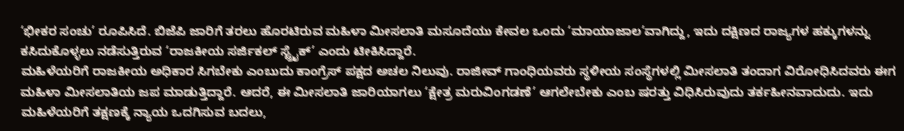‘ಭೀಕರ ಸಂಚು’ ರೂಪಿಸಿದೆ. ಬಿಜೆಪಿ ಜಾರಿಗೆ ತರಲು ಹೊರಟಿರುವ ಮಹಿಳಾ ಮೀಸಲಾತಿ ಮಸೂದೆಯು ಕೇವಲ ಒಂದು ‘ಮಾಯಾಜಾಲ’ವಾಗಿದ್ದು, ಇದು ದಕ್ಷಿಣದ ರಾಜ್ಯಗಳ ಹಕ್ಕುಗಳನ್ನು ಕಸಿದುಕೊಳ್ಳಲು ನಡೆಸುತ್ತಿರುವ ‘ರಾಜಕೀಯ ಸರ್ಜಿಕಲ್ ಸ್ಟ್ರೈಕ್’ ಎಂದು ಟೀಕಿಸಿದ್ದಾರೆ.
ಮಹಿಳೆಯರಿಗೆ ರಾಜಕೀಯ ಅಧಿಕಾರ ಸಿಗಬೇಕು ಎಂಬುದು ಕಾಂಗ್ರೆಸ್ ಪಕ್ಷದ ಅಚಲ ನಿಲುವು. ರಾಜೀವ್ ಗಾಂಧಿಯವರು ಸ್ಥಳೀಯ ಸಂಸ್ಥೆಗಳಲ್ಲಿ ಮೀಸಲಾತಿ ತಂದಾಗ ವಿರೋಧಿಸಿದವರು ಈಗ ಮಹಿಳಾ ಮೀಸಲಾತಿಯ ಜಪ ಮಾಡುತ್ತಿದ್ದಾರೆ. ಆದರೆ, ಈ ಮೀಸಲಾತಿ ಜಾರಿಯಾಗಲು ‘ಕ್ಷೇತ್ರ ಮರುವಿಂಗಡಣೆ’ ಆಗಲೇಬೇಕು ಎಂಬ ಷರತ್ತು ವಿಧಿಸಿರುವುದು ತರ್ಕಹೀನವಾದುದು. ಇದು ಮಹಿಳೆಯರಿಗೆ ತಕ್ಷಣಕ್ಕೆ ನ್ಯಾಯ ಒದಗಿಸುವ ಬದಲು,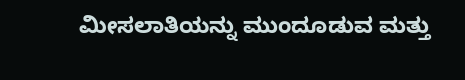ಮೀಸಲಾತಿಯನ್ನು ಮುಂದೂಡುವ ಮತ್ತು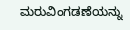ಮರುವಿಂಗಡಣೆಯನ್ನು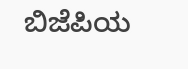ಬಿಜೆಪಿಯ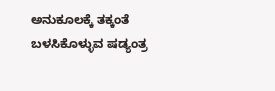ಅನುಕೂಲಕ್ಕೆ ತಕ್ಕಂತೆ ಬಳಸಿಕೊಳ್ಳುವ ಷಡ್ಯಂತ್ರ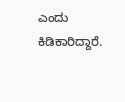ಎಂದು ಕಿಡಿಕಾರಿದ್ದಾರೆ.